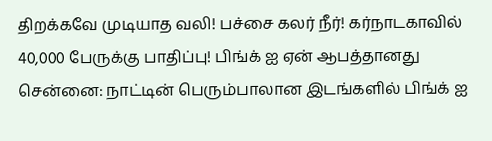திறக்கவே முடியாத வலி! பச்சை கலர் நீர்! கர்நாடகாவில் 40,000 பேருக்கு பாதிப்பு! பிங்க் ஐ ஏன் ஆபத்தானது
சென்னை: நாட்டின் பெரும்பாலான இடங்களில் பிங்க் ஐ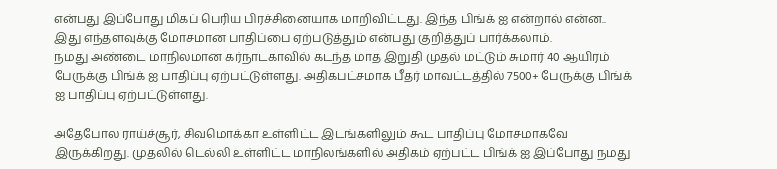என்பது இப்போது மிகப் பெரிய பிரச்சினையாக மாறிவிட்டது. இந்த பிங்க் ஐ என்றால் என்ன.. இது எந்தளவுக்கு மோசமான பாதிப்பை ஏற்படுத்தும் என்பது குறித்துப் பார்க்கலாம்.
நமது அண்டை மாநிலமான கர்நாடகாவில் கடந்த மாத இறுதி முதல் மட்டும் சுமார் 40 ஆயிரம் பேருக்கு பிங்க் ஐ பாதிப்பு ஏற்பட்டுள்ளது. அதிகபட்சமாக பீதர் மாவட்டத்தில் 7500+ பேருக்கு பிங்க் ஐ பாதிப்பு ஏற்பட்டுள்ளது.

அதேபோல ராய்ச்சூர், சிவமொக்கா உள்ளிட்ட இடங்களிலும் கூட பாதிப்பு மோசமாகவே இருக்கிறது. முதலில் டெல்லி உள்ளிட்ட மாநிலங்களில் அதிகம் ஏற்பட்ட பிங்க் ஐ இப்போது நமது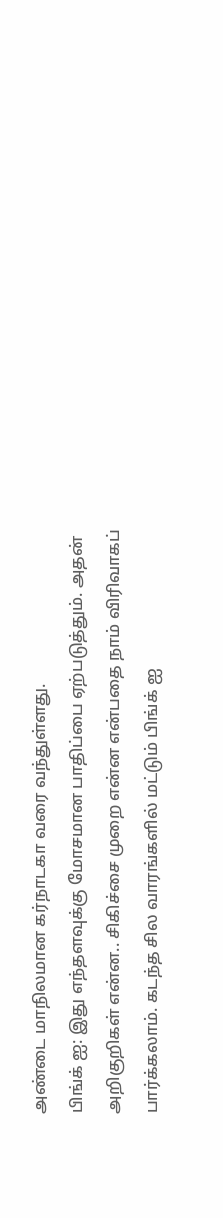அண்டை மாநிலமான கர்நாடகா வரை வந்துள்ளது.
பிங்க் ஐ: இது எந்தளவுக்கு மோசமான பாதிப்பை ஏற்படுத்தும். அதன் அறிகுறிகள் என்ன.. சிகிச்சை முறை என்ன என்பதை நாம் விரிவாகப் பார்க்கலாம். கடந்த சில வாரங்களில் மட்டும் பிங்க் ஐ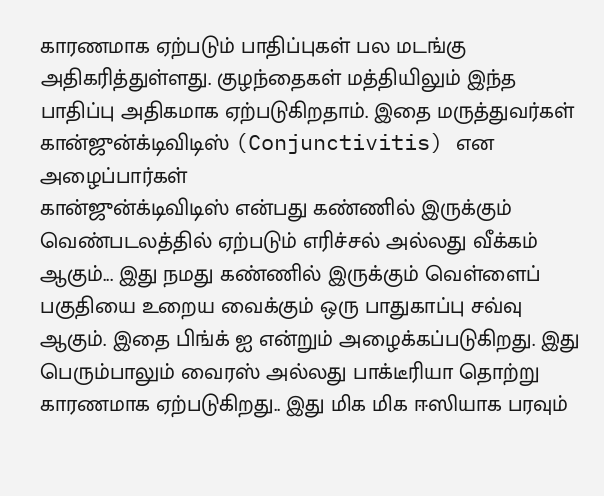காரணமாக ஏற்படும் பாதிப்புகள் பல மடங்கு அதிகரித்துள்ளது. குழந்தைகள் மத்தியிலும் இந்த பாதிப்பு அதிகமாக ஏற்படுகிறதாம். இதை மருத்துவர்கள் கான்ஜுன்க்டிவிடிஸ் (Conjunctivitis) என அழைப்பார்கள்
கான்ஜுன்க்டிவிடிஸ் என்பது கண்ணில் இருக்கும் வெண்படலத்தில் ஏற்படும் எரிச்சல் அல்லது வீக்கம் ஆகும்... இது நமது கண்ணில் இருக்கும் வெள்ளைப் பகுதியை உறைய வைக்கும் ஒரு பாதுகாப்பு சவ்வு ஆகும். இதை பிங்க் ஐ என்றும் அழைக்கப்படுகிறது. இது பெரும்பாலும் வைரஸ் அல்லது பாக்டீரியா தொற்று காரணமாக ஏற்படுகிறது.. இது மிக மிக ஈஸியாக பரவும்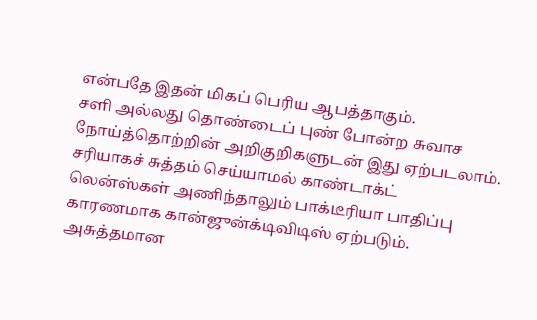என்பதே இதன் மிகப் பெரிய ஆபத்தாகும்.
சளி அல்லது தொண்டைப் புண் போன்ற சுவாச நோய்த்தொற்றின் அறிகுறிகளுடன் இது ஏற்படலாம். சரியாகச் சுத்தம் செய்யாமல் காண்டாக்ட் லென்ஸ்கள் அணிந்தாலும் பாக்டீரியா பாதிப்பு காரணமாக கான்ஜுன்க்டிவிடிஸ் ஏற்படும். அசுத்தமான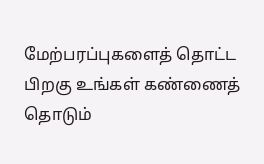மேற்பரப்புகளைத் தொட்ட பிறகு உங்கள் கண்ணைத் தொடும்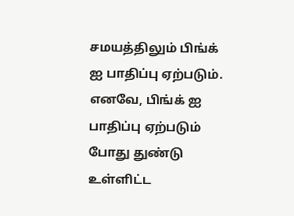சமயத்திலும் பிங்க் ஐ பாதிப்பு ஏற்படும். எனவே, பிங்க் ஐ பாதிப்பு ஏற்படும் போது துண்டு உள்ளிட்ட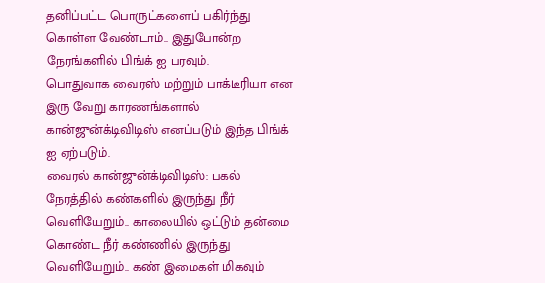தனிப்பட்ட பொருட்களைப் பகிர்ந்து கொள்ள வேண்டாம்.. இதுபோன்ற நேரங்களில் பிங்க் ஐ பரவும்.
பொதுவாக வைரஸ் மற்றும் பாக்டீரியா என இரு வேறு காரணங்களால் கான்ஜுன்க்டிவிடிஸ் எனப்படும் இந்த பிங்க் ஐ ஏற்படும்.
வைரல் கான்ஜுன்க்டிவிடிஸ்: பகல் நேரத்தில் கண்களில் இருந்து நீர் வெளியேறும்.. காலையில் ஒட்டும் தன்மை கொண்ட நீர் கண்ணில் இருந்து வெளியேறும்.. கண் இமைகள் மிகவும்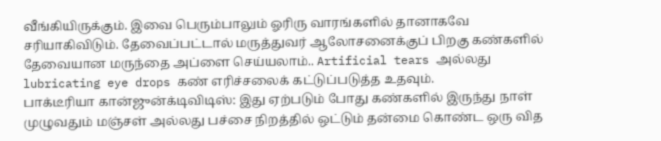வீங்கியிருக்கும். இவை பெரும்பாலும் ஓரிரு வாரங்களில் தானாகவே சரியாகிவிடும். தேவைப்பட்டால் மருத்துவர் ஆலோசனைக்குப் பிறகு கண்களில் தேவையான மருந்தை அப்ளை செய்யலாம்.. Artificial tears அல்லது lubricating eye drops கண் எரிச்சலைக் கட்டுப்படுத்த உதவும்.
பாக்டீரியா கான்ஜுன்க்டிவிடிஸ்: இது ஏற்படும் போது கண்களில் இருந்து நாள் முழுவதும் மஞ்சள் அல்லது பச்சை நிறத்தில் ஒட்டும் தன்மை கொண்ட ஒரு வித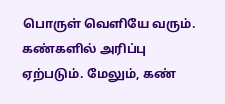பொருள் வெளியே வரும். கண்களில் அரிப்பு ஏற்படும். மேலும், கண்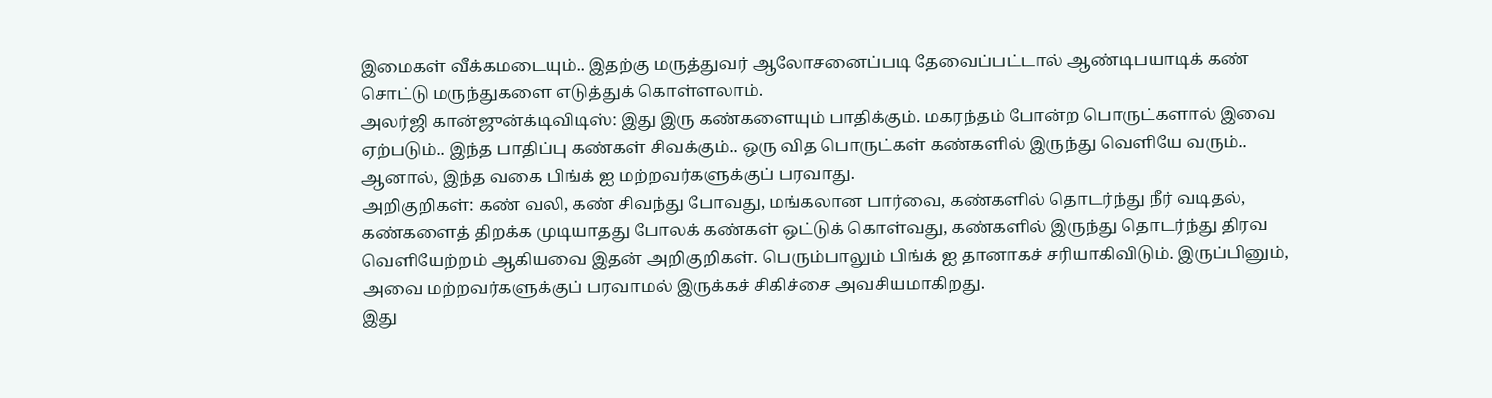இமைகள் வீக்கமடையும்.. இதற்கு மருத்துவர் ஆலோசனைப்படி தேவைப்பட்டால் ஆண்டிபயாடிக் கண் சொட்டு மருந்துகளை எடுத்துக் கொள்ளலாம்.
அலர்ஜி கான்ஜுன்க்டிவிடிஸ்: இது இரு கண்களையும் பாதிக்கும். மகரந்தம் போன்ற பொருட்களால் இவை ஏற்படும்.. இந்த பாதிப்பு கண்கள் சிவக்கும்.. ஒரு வித பொருட்கள் கண்களில் இருந்து வெளியே வரும்.. ஆனால், இந்த வகை பிங்க் ஐ மற்றவர்களுக்குப் பரவாது.
அறிகுறிகள்: கண் வலி, கண் சிவந்து போவது, மங்கலான பார்வை, கண்களில் தொடர்ந்து நீர் வடிதல், கண்களைத் திறக்க முடியாதது போலக் கண்கள் ஒட்டுக் கொள்வது, கண்களில் இருந்து தொடர்ந்து திரவ வெளியேற்றம் ஆகியவை இதன் அறிகுறிகள். பெரும்பாலும் பிங்க் ஐ தானாகச் சரியாகிவிடும். இருப்பினும், அவை மற்றவர்களுக்குப் பரவாமல் இருக்கச் சிகிச்சை அவசியமாகிறது.
இது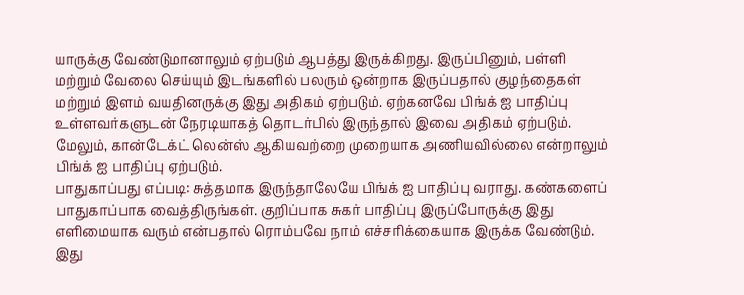யாருக்கு வேண்டுமானாலும் ஏற்படும் ஆபத்து இருக்கிறது. இருப்பினும், பள்ளி மற்றும் வேலை செய்யும் இடங்களில் பலரும் ஒன்றாக இருப்பதால் குழந்தைகள் மற்றும் இளம் வயதினருக்கு இது அதிகம் ஏற்படும். ஏற்கனவே பிங்க் ஐ பாதிப்பு உள்ளவர்களுடன் நேரடியாகத் தொடர்பில் இருந்தால் இவை அதிகம் ஏற்படும். மேலும், கான்டேக்ட் லென்ஸ் ஆகியவற்றை முறையாக அணியவில்லை என்றாலும் பிங்க் ஐ பாதிப்பு ஏற்படும்.
பாதுகாப்பது எப்படி: சுத்தமாக இருந்தாலேயே பிங்க் ஐ பாதிப்பு வராது. கண்களைப் பாதுகாப்பாக வைத்திருங்கள். குறிப்பாக சுகர் பாதிப்பு இருப்போருக்கு இது எளிமையாக வரும் என்பதால் ரொம்பவே நாம் எச்சரிக்கையாக இருக்க வேண்டும். இது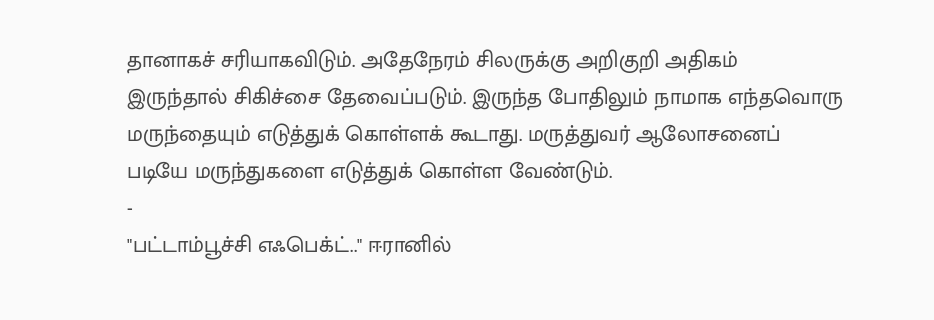தானாகச் சரியாகவிடும். அதேநேரம் சிலருக்கு அறிகுறி அதிகம் இருந்தால் சிகிச்சை தேவைப்படும். இருந்த போதிலும் நாமாக எந்தவொரு மருந்தையும் எடுத்துக் கொள்ளக் கூடாது. மருத்துவர் ஆலோசனைப் படியே மருந்துகளை எடுத்துக் கொள்ள வேண்டும்.
-
"பட்டாம்பூச்சி எஃபெக்ட்.." ஈரானில்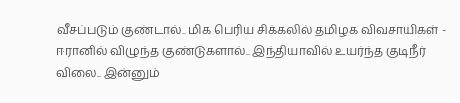வீசப்படும் குண்டால்.. மிக பெரிய சிக்கலில் தமிழக விவசாயிகள் -
ஈரானில் விழுந்த குண்டுகளால்.. இந்தியாவில் உயர்ந்த குடிநீர் விலை.. இன்னும்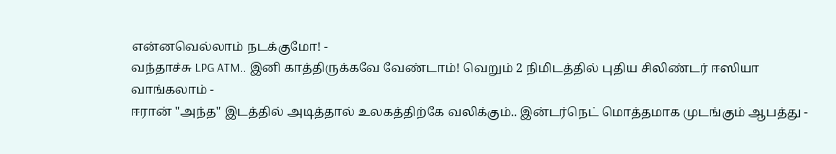என்னவெல்லாம் நடக்குமோ! -
வந்தாச்சு LPG ATM.. இனி காத்திருக்கவே வேண்டாம்! வெறும் 2 நிமிடத்தில் புதிய சிலிண்டர் ஈஸியா வாங்கலாம் -
ஈரான் "அந்த" இடத்தில் அடித்தால் உலகத்திற்கே வலிக்கும்.. இன்டர்நெட் மொத்தமாக முடங்கும் ஆபத்து -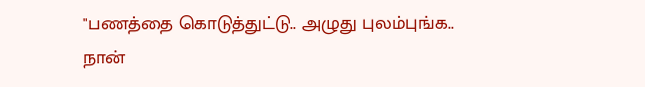"பணத்தை கொடுத்துட்டு.. அழுது புலம்புங்க.. நான்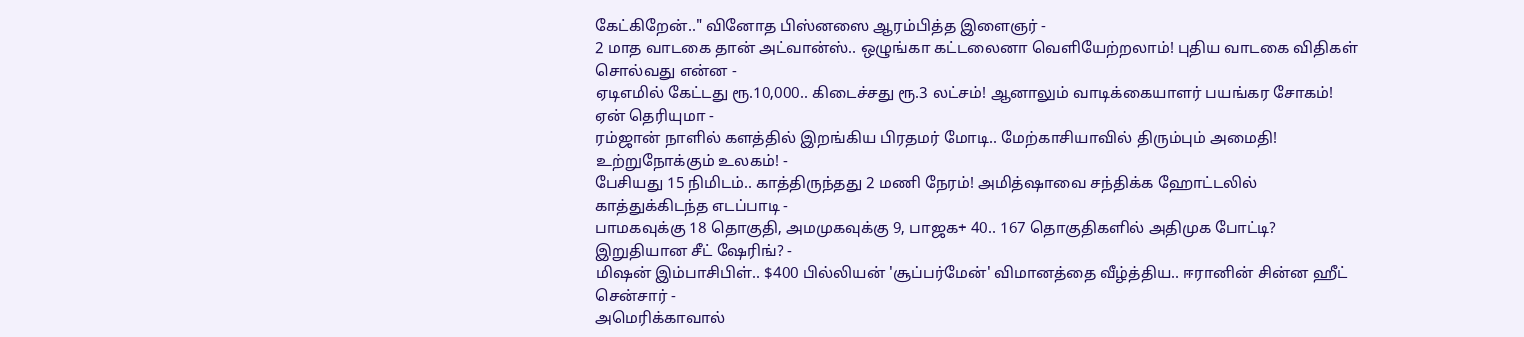கேட்கிறேன்.." வினோத பிஸ்னஸை ஆரம்பித்த இளைஞர் -
2 மாத வாடகை தான் அட்வான்ஸ்.. ஒழுங்கா கட்டலைனா வெளியேற்றலாம்! புதிய வாடகை விதிகள் சொல்வது என்ன -
ஏடிஎமில் கேட்டது ரூ.10,000.. கிடைச்சது ரூ.3 லட்சம்! ஆனாலும் வாடிக்கையாளர் பயங்கர சோகம்! ஏன் தெரியுமா -
ரம்ஜான் நாளில் களத்தில் இறங்கிய பிரதமர் மோடி.. மேற்காசியாவில் திரும்பும் அமைதி! உற்றுநோக்கும் உலகம்! -
பேசியது 15 நிமிடம்.. காத்திருந்தது 2 மணி நேரம்! அமித்ஷாவை சந்திக்க ஹோட்டலில் காத்துக்கிடந்த எடப்பாடி -
பாமகவுக்கு 18 தொகுதி, அமமுகவுக்கு 9, பாஜக+ 40.. 167 தொகுதிகளில் அதிமுக போட்டி? இறுதியான சீட் ஷேரிங்? -
மிஷன் இம்பாசிபிள்.. $400 பில்லியன் 'சூப்பர்மேன்' விமானத்தை வீழ்த்திய.. ஈரானின் சின்ன ஹீட் சென்சார் -
அமெரிக்காவால்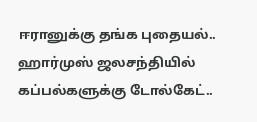ஈரானுக்கு தங்க புதையல்.. ஹார்முஸ் ஜலசந்தியில் கப்பல்களுக்கு டோல்கேட்..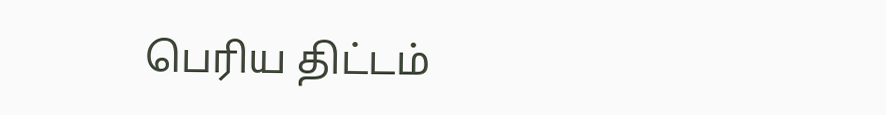பெரிய திட்டம்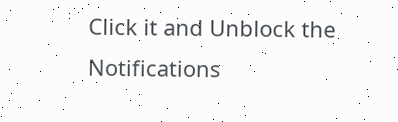Click it and Unblock the Notifications